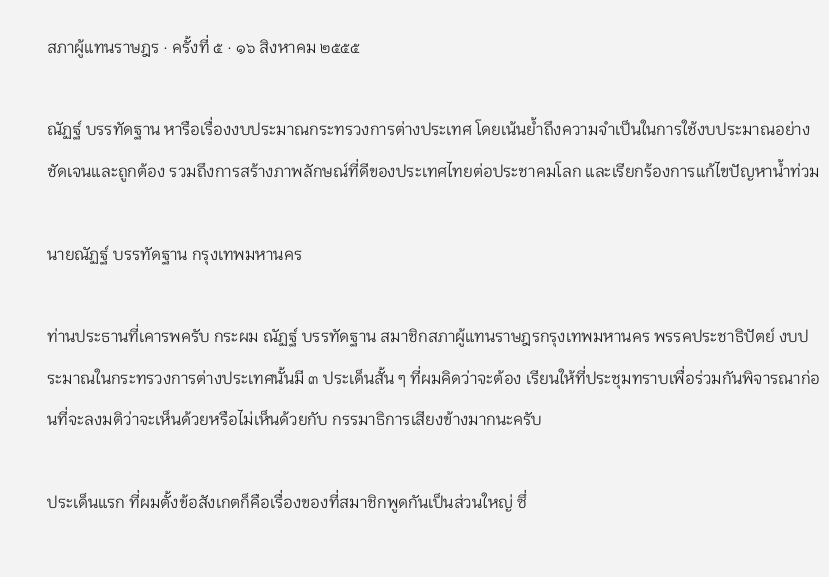สภาผู้แทนราษฎร · ครั้งที่ ๕ · ๑๖ สิงหาคม ๒๕๕๕

ณัฏฐ์ บรรทัดฐาน หารือเรื่องงบประมาณกระทรวงการต่างประเทศ โดยเน้นย้ำถึงความจำเป็นในการใช้งบประมาณอย่างชัดเจนและถูกต้อง รวมถึงการสร้างภาพลักษณ์ที่ดีของประเทศไทยต่อประชาคมโลก และเรียกร้องการแก้ไขปัญหาน้ำท่วม

นายณัฏฐ์ บรรทัดฐาน กรุงเทพมหานคร

ท่านประธานที่เคารพครับ กระผม ณัฏฐ์ บรรทัดฐาน สมาชิกสภาผู้แทนราษฎรกรุงเทพมหานคร พรรคประชาธิปัตย์ งบประมาณในกระทรวงการต่างประเทศนั้นมี ๓ ประเด็นสั้น ๆ ที่ผมคิดว่าจะต้อง เรียนให้ที่ประชุมทราบเพื่อร่วมกันพิจารณาก่อนที่จะลงมติว่าจะเห็นด้วยหรือไม่เห็นด้วยกับ กรรมาธิการเสียงข้างมากนะครับ

ประเด็นแรก ที่ผมตั้งข้อสังเกตก็คือเรื่องของที่สมาชิกพูดกันเป็นส่วนใหญ่ ซึ่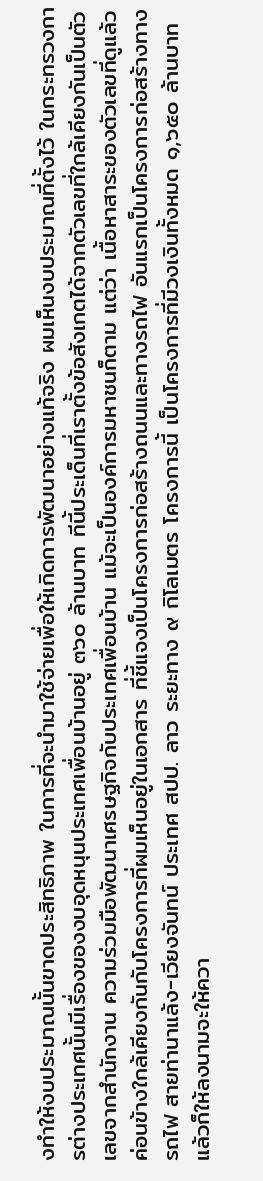งทําให้งบประมาณนั้นขาดประสิทธิภาพ ในการที่จะนํามาใช้จ่ายเพื่อให้เกิดการพัฒนาอย่างแท้จริง ผมเห็นงบประมาณที่ตั้งไว้ ในกระทรวงการต่างประเทศนั้นมีเรื่องของงบอุดหนุนประเทศเพื่อนบ้านอยู่ ๓๖๐ ล้านบาท ทีนี้ประเด็นที่เราตั้งข้อสังเกตได้จากตัวเลขที่ใกล้เคียงกันเป็นตัวเลขจากสํานักงาน ความร่วมมือพัฒนาเศรษฐกิจกับประเทศเพื่อนบ้าน แม้จะเป็นองค์การมหาชนก็ตาม แต่ว่า เนื้อหาสาระของตัวเลขที่ดูแล้วค่อนข้างใกล้เคียงกันกับโครงการที่ผมเห็นอยู่ในเอกสาร ที่ชี้แจงเป็นโครงการก่อสร้างถนนและทางรถไฟ อันแรกเป็นโครงการก่อสร้างทางรถไฟ สายท่านาแล้ง-เวียงจันทน์ ประเทศ สปป. ลาว ระยะทาง ๙ กิโลเมตร โครงการนี้ เป็นโครงการที่มีวงเงินทั้งหมด ๑,๖๕๐ ล้านบาท แล้วก็ให้ลงนามจะให้ควา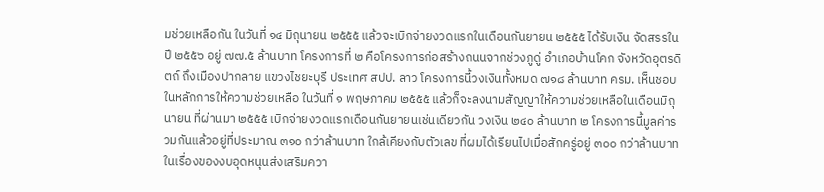มช่วยเหลือกัน ในวันที่ ๑๔ มิถุนายน ๒๕๕๕ แล้วจะเบิกจ่ายงวดแรกในเดือนกันยายน ๒๕๕๕ ได้รับเงิน จัดสรรในปี ๒๕๕๖ อยู่ ๗๗.๕ ล้านบาท โครงการที่ ๒ คือโครงการก่อสร้างถนนจากช่วงภูดู่ อําเภอบ้านโคก จังหวัดอุตรดิตถ์ ถึงเมืองปากลาย แขวงไชยะบุรี ประเทศ สปป. ลาว โครงการนี้วงเงินทั้งหมด ๗๑๘ ล้านบาท ครม. เห็นชอบในหลักการให้ความช่วยเหลือ ในวันที่ ๑ พฤษภาคม ๒๕๕๕ แล้วก็จะลงนามสัญญาให้ความช่วยเหลือในเดือนมิถุนายน ที่ผ่านมา ๒๕๕๕ เบิกจ่ายงวดแรกเดือนกันยายนเช่นเดียวกัน วงเงิน ๒๔๐ ล้านบาท ๒ โครงการนี้มูลค่ารวมกันแล้วอยู่ที่ประมาณ ๓๑๐ กว่าล้านบาท ใกล้เคียงกับตัวเลข ที่ผมได้เรียนไปเมื่อสักครู่อยู่ ๓๐๐ กว่าล้านบาทในเรื่องของงบอุดหนุนส่งเสริมควา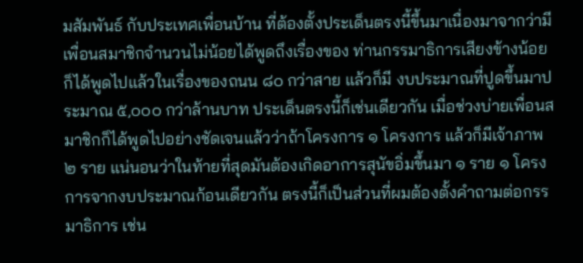มสัมพันธ์ กับประเทศเพื่อนบ้าน ที่ต้องตั้งประเด็นตรงนี้ขึ้นมาเนื่องมาจากว่ามีเพื่อนสมาชิกจํานวนไม่น้อยได้พูดถึงเรื่องของ ท่านกรรมาธิการเสียงข้างน้อยก็ได้พูดไปแล้วในเรื่องของถนน ๘๐ กว่าสาย แล้วก็มี งบประมาณที่ปูดขึ้นมาประมาณ ๕,๐๐๐ กว่าล้านบาท ประเด็นตรงนี้ก็เช่นเดียวกัน เมื่อช่วงบ่ายเพื่อนสมาชิกก็ได้พูดไปอย่างชัดเจนแล้วว่าถ้าโครงการ ๑ โครงการ แล้วก็มีเจ้าภาพ ๒ ราย แน่นอนว่าในท้ายที่สุดมันต้องเกิดอาการสุนัขอิ่มขึ้นมา ๑ ราย ๑ โครงการจากงบประมาณก้อนเดียวกัน ตรงนี้ก็เป็นส่วนที่ผมต้องตั้งคําถามต่อกรรมาธิการ เช่น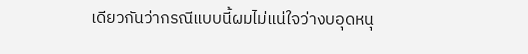เดียวกันว่ากรณีแบบนี้ผมไม่แน่ใจว่างบอุดหนุ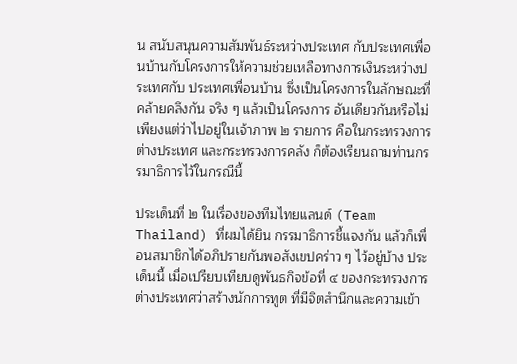น สนับสนุนความสัมพันธ์ระหว่างประเทศ กับประเทศเพื่อนบ้านกับโครงการให้ความช่วยเหลือทางการเงินระหว่างประเทศกับ ประเทศเพื่อนบ้าน ซึ่งเป็นโครงการในลักษณะที่คล้ายคลึงกัน จริง ๆ แล้วเป็นโครงการ อันเดียวกันหรือไม่ เพียงแต่ว่าไปอยู่ในเจ้าภาพ ๒ รายการ คือในกระทรวงการต่างประเทศ และกระทรวงการคลัง ก็ต้องเรียนถามท่านกรรมาธิการไว้ในกรณีนี้

ประเด็นที่ ๒ ในเรื่องของทีมไทยแลนด์ (Team Thailand) ที่ผมได้ยิน กรรมาธิการชี้แจงกัน แล้วก็เพื่อนสมาชิกได้อภิปรายกันพอสังเขปคร่าว ๆ ไว้อยู่บ้าง ประเด็นนี้ เมื่อเปรียบเทียบดูพันธกิจข้อที่ ๔ ของกระทรวงการต่างประเทศว่าสร้างนักการทูต ที่มีจิตสํานึกและความเข้า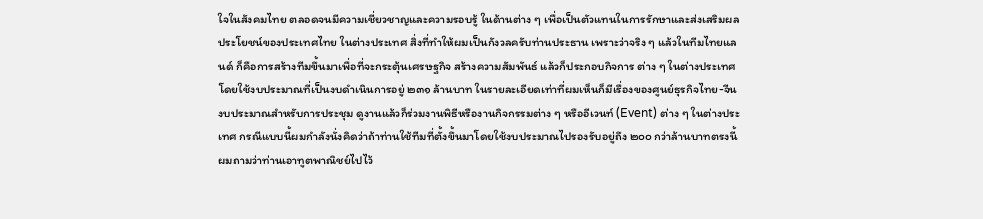ใจในสังคมไทย ตลอดจนมีความเชี่ยวชาญและความรอบรู้ ในด้านต่าง ๆ เพื่อเป็นตัวแทนในการรักษาและส่งเสริมผลประโยชน์ของประเทศไทย ในต่างประเทศ สิ่งที่ทําให้ผมเป็นกังวลครับท่านประธาน เพราะว่าจริง ๆ แล้วในทีมไทยแลนด์ ก็คือการสร้างทีมขึ้นมาเพื่อที่จะกระตุ้นเศรษฐกิจ สร้างความสัมพันธ์ แล้วก็ประกอบกิจการ ต่าง ๆ ในต่างประเทศ โดยใช้งบประมาณที่เป็นงบดําเนินการอยู่ ๒๓๑ ล้านบาท ในรายละเอียดเท่าที่ผมเห็นก็มีเรื่องของศูนย์ธุรกิจไทย-จีน งบประมาณสําหรับการประชุม ดูงานแล้วก็ร่วมงานพิธีหรืองานกิจกรรมต่าง ๆ หรืออีเวนท์ (Event) ต่าง ๆ ในต่างประเทศ กรณีแบบนี้ผมกําลังนั่งคิดว่าถ้าท่านใช้ทีมที่ตั้งขึ้นมาโดยใช้งบประมาณไปรองรับอยู่ถึง ๒๐๐ กว่าล้านบาทตรงนี้ ผมถามว่าท่านเอาทูตพาณิชย์ไปไว้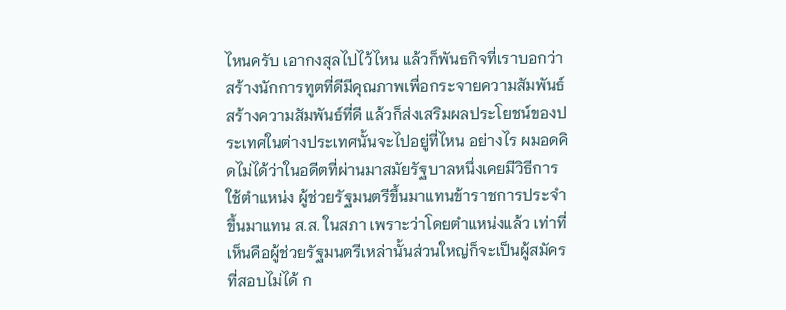ไหนครับ เอากงสุลไปไว้ไหน แล้วก็พันธกิจที่เราบอกว่าสร้างนักการทูตที่ดีมีคุณภาพเพื่อกระจายความสัมพันธ์ สร้างความสัมพันธ์ที่ดี แล้วก็ส่งเสริมผลประโยชน์ของประเทศในต่างประเทศนั้นจะไปอยู่ที่ไหน อย่างไร ผมอดคิดไม่ได้ว่าในอดีตที่ผ่านมาสมัยรัฐบาลหนึ่งเคยมีวิธีการใช้ตําแหน่ง ผู้ช่วยรัฐมนตรีขึ้นมาแทนข้าราชการประจํา ขึ้นมาแทน ส.ส. ในสภา เพราะว่าโดยตําแหน่งแล้ว เท่าที่เห็นคือผู้ช่วยรัฐมนตรีเหล่านั้นส่วนใหญ่ก็จะเป็นผู้สมัครที่สอบไม่ได้ ก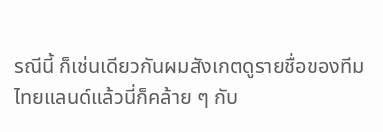รณีนี้ ก็เช่นเดียวกันผมสังเกตดูรายชื่อของทีมไทยแลนด์แล้วนี่ก็คล้าย ๆ กับ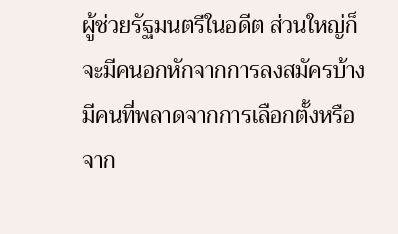ผู้ช่วยรัฐมนตรีในอดีต ส่วนใหญ่ก็จะมีคนอกหักจากการลงสมัครบ้าง มีคนที่พลาดจากการเลือกตั้งหรือจาก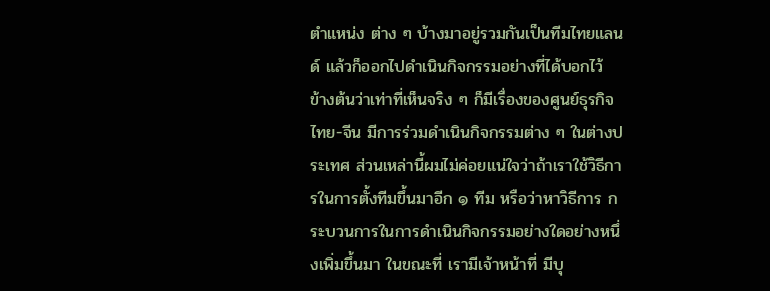ตําแหน่ง ต่าง ๆ บ้างมาอยู่รวมกันเป็นทีมไทยแลนด์ แล้วก็ออกไปดําเนินกิจกรรมอย่างที่ได้บอกไว้ ข้างต้นว่าเท่าที่เห็นจริง ๆ ก็มีเรื่องของศูนย์ธุรกิจไทย-จีน มีการร่วมดําเนินกิจกรรมต่าง ๆ ในต่างประเทศ ส่วนเหล่านี้ผมไม่ค่อยแน่ใจว่าถ้าเราใช้วิธีการในการตั้งทีมขึ้นมาอีก ๑ ทีม หรือว่าหาวิธีการ กระบวนการในการดําเนินกิจกรรมอย่างใดอย่างหนึ่งเพิ่มขึ้นมา ในขณะที่ เรามีเจ้าหน้าที่ มีบุ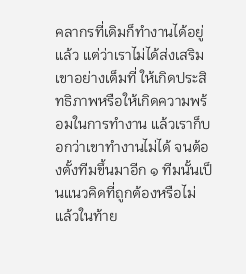คลากรที่เดิมก็ทํางานได้อยู่แล้ว แต่ว่าเราไม่ได้ส่งเสริมเขาอย่างเต็มที่ ให้เกิดประสิทธิภาพหรือให้เกิดความพร้อมในการทํางาน แล้วเราก็บอกว่าเขาทํางานไม่ได้ จนต้องตั้งทีมขึ้นมาอีก ๑ ทีมนั้นเป็นแนวคิดที่ถูกต้องหรือไม่ แล้วในท้าย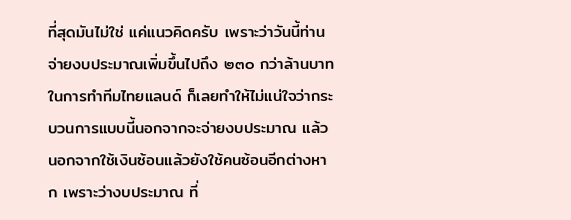ที่สุดมันไม่ใช่ แค่แนวคิดครับ เพราะว่าวันนี้ท่านจ่ายงบประมาณเพิ่มขึ้นไปถึง ๒๓๐ กว่าล้านบาท ในการทําทีมไทยแลนด์ ก็เลยทําให้ไม่แน่ใจว่ากระบวนการแบบนี้นอกจากจะจ่ายงบประมาณ แล้วนอกจากใช้เงินซ้อนแล้วยังใช้คนซ้อนอีกต่างหาก เพราะว่างบประมาณ ที่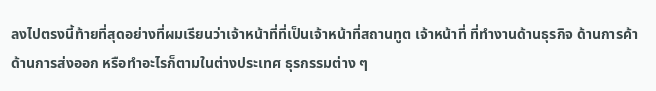ลงไปตรงนี้ท้ายที่สุดอย่างที่ผมเรียนว่าเจ้าหน้าที่ที่เป็นเจ้าหน้าที่สถานทูต เจ้าหน้าที่ ที่ทํางานด้านธุรกิจ ด้านการค้า ด้านการส่งออก หรือทําอะไรก็ตามในต่างประเทศ ธุรกรรมต่าง ๆ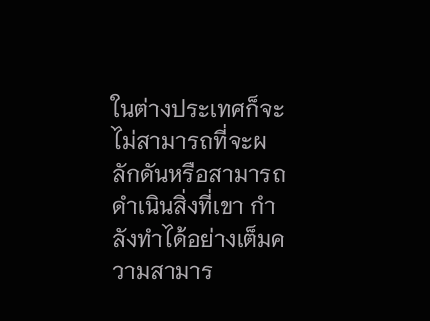ในต่างประเทศก็จะไม่สามารถที่จะผลักดันหรือสามารถดําเนินสิ่งที่เขา กําลังทําได้อย่างเต็มความสามาร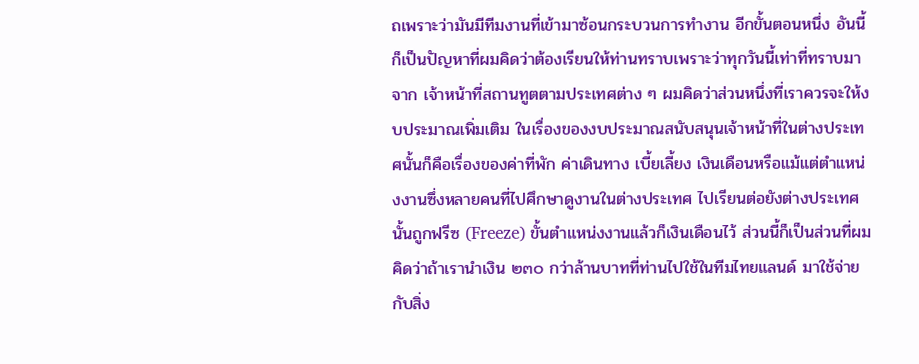ถเพราะว่ามันมีทีมงานที่เข้ามาซ้อนกระบวนการทํางาน อีกขั้นตอนหนึ่ง อันนี้ก็เป็นปัญหาที่ผมคิดว่าต้องเรียนให้ท่านทราบเพราะว่าทุกวันนี้เท่าที่ทราบมาจาก เจ้าหน้าที่สถานทูตตามประเทศต่าง ๆ ผมคิดว่าส่วนหนึ่งที่เราควรจะให้งบประมาณเพิ่มเติม ในเรื่องของงบประมาณสนับสนุนเจ้าหน้าที่ในต่างประเทศนั้นก็คือเรื่องของค่าที่พัก ค่าเดินทาง เบี้ยเลี้ยง เงินเดือนหรือแม้แต่ตําแหน่งงานซึ่งหลายคนที่ไปศึกษาดูงานในต่างประเทศ ไปเรียนต่อยังต่างประเทศนั้นถูกฟรีซ (Freeze) ขั้นตําแหน่งงานแล้วก็เงินเดือนไว้ ส่วนนี้ก็เป็นส่วนที่ผมคิดว่าถ้าเรานําเงิน ๒๓๐ กว่าล้านบาทที่ท่านไปใช้ในทีมไทยแลนด์ มาใช้จ่ายกับสิ่ง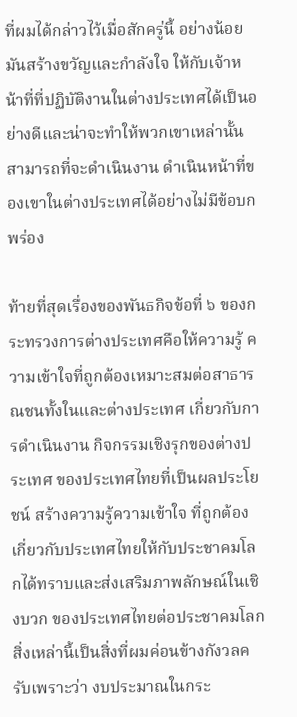ที่ผมได้กล่าวไว้เมื่อสักครู่นี้ อย่างน้อยมันสร้างขวัญและกําลังใจ ให้กับเจ้าหน้าที่ที่ปฏิบัติงานในต่างประเทศได้เป็นอย่างดีและน่าจะทําให้พวกเขาเหล่านั้น สามารถที่จะดําเนินงาน ดําเนินหน้าที่ของเขาในต่างประเทศได้อย่างไม่มีข้อบกพร่อง

ท้ายที่สุดเรื่องของพันธกิจข้อที่ ๖ ของกระทรวงการต่างประเทศคือให้ความรู้ ความเข้าใจที่ถูกต้องเหมาะสมต่อสาธารณชนทั้งในและต่างประเทศ เกี่ยวกับการดําเนินงาน กิจกรรมเชิงรุกของต่างประเทศ ของประเทศไทยที่เป็นผลประโยชน์ สร้างความรู้ความเข้าใจ ที่ถูกต้องเกี่ยวกับประเทศไทยให้กับประชาคมโลกได้ทราบและส่งเสริมภาพลักษณ์ในเชิงบวก ของประเทศไทยต่อประชาคมโลก สิ่งเหล่านี้เป็นสิ่งที่ผมค่อนข้างกังวลครับเพราะว่า งบประมาณในกระ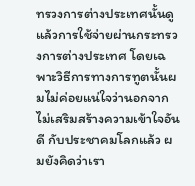ทรวงการต่างประเทศนั้นดูแล้วการใช้จ่ายผ่านกระทรวงการต่างประเทศ โดยเฉพาะวิธีการทางการทูตนั้นผมไม่ค่อยแน่ใจว่านอกจากไม่เสริมสร้างความเข้าใจอันดี กับประชาคมโลกแล้ว ผมยังคิดว่าเรา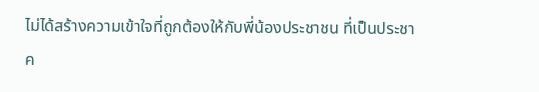ไม่ได้สร้างความเข้าใจที่ถูกต้องให้กับพี่น้องประชาชน ที่เป็นประชาค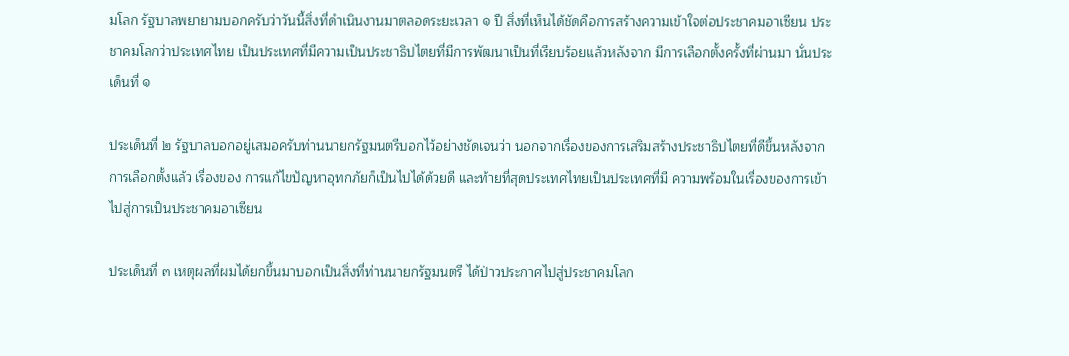มโลก รัฐบาลพยายามบอกครับว่าวันนี้สิ่งที่ดําเนินงานมาตลอดระยะเวลา ๑ ปี สิ่งที่เห็นได้ชัดคือการสร้างความเข้าใจต่อประชาคมอาเซียน ประชาคมโลกว่าประเทศไทย เป็นประเทศที่มีความเป็นประชาธิปไตยที่มีการพัฒนาเป็นที่เรียบร้อยแล้วหลังจาก มีการเลือกตั้งครั้งที่ผ่านมา นั่นประเด็นที่ ๑

ประเด็นที่ ๒ รัฐบาลบอกอยู่เสมอครับท่านนายกรัฐมนตรีบอกไว้อย่างชัดเจนว่า นอกจากเรื่องของการเสริมสร้างประชาธิปไตยที่ดีขึ้นหลังจากการเลือกตั้งแล้ว เรื่องของ การแก้ไขปัญหาอุทกภัยก็เป็นไปได้ด้วยดี และท้ายที่สุดประเทศไทยเป็นประเทศที่มี ความพร้อมในเรื่องของการเข้าไปสู่การเป็นประชาคมอาเซียน

ประเด็นที่ ๓ เหตุผลที่ผมได้ยกขึ้นมาบอกเป็นสิ่งที่ท่านนายกรัฐมนตรี ได้ป่าวประกาศไปสู่ประชาคมโลก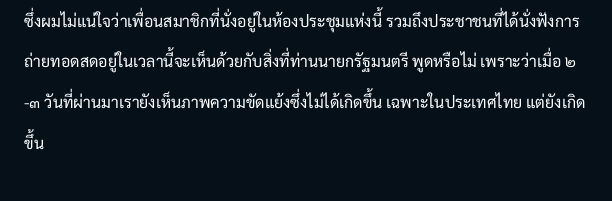ซึ่งผมไม่แน่ใจว่าเพื่อนสมาชิกที่นั่งอยู่ในห้องประชุมแห่งนี้ รวมถึงประชาชนที่ได้นั่งฟังการถ่ายทอดสดอยู่ในเวลานี้จะเห็นด้วยกับสิ่งที่ท่านนายกรัฐมนตรี พูดหรือไม่ เพราะว่าเมื่อ ๒-๓ วันที่ผ่านมาเรายังเห็นภาพความขัดแย้งซึ่งไม่ได้เกิดขึ้น เฉพาะในประเทศไทย แต่ยังเกิดขึ้น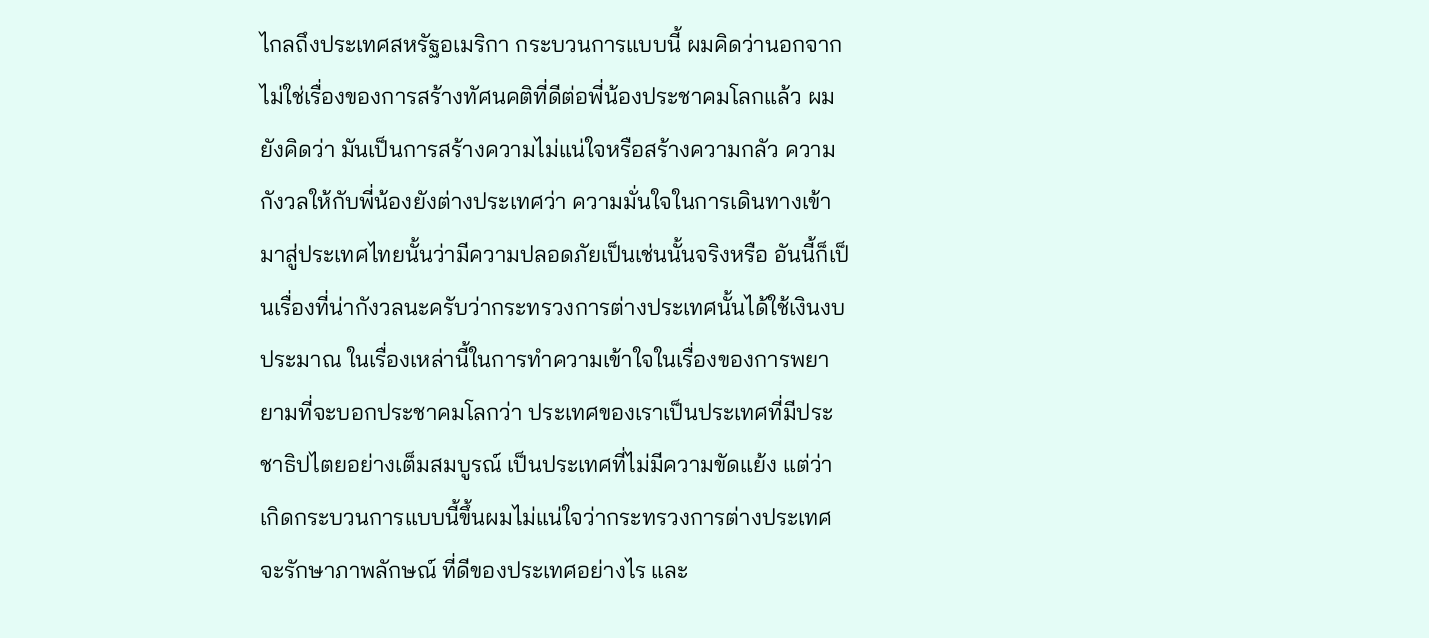ไกลถึงประเทศสหรัฐอเมริกา กระบวนการแบบนี้ ผมคิดว่านอกจากไม่ใช่เรื่องของการสร้างทัศนคติที่ดีต่อพี่น้องประชาคมโลกแล้ว ผมยังคิดว่า มันเป็นการสร้างความไม่แน่ใจหรือสร้างความกลัว ความกังวลให้กับพี่น้องยังต่างประเทศว่า ความมั่นใจในการเดินทางเข้ามาสู่ประเทศไทยนั้นว่ามีความปลอดภัยเป็นเช่นนั้นจริงหรือ อันนี้ก็เป็นเรื่องที่น่ากังวลนะครับว่ากระทรวงการต่างประเทศนั้นได้ใช้เงินงบประมาณ ในเรื่องเหล่านี้ในการทําความเข้าใจในเรื่องของการพยายามที่จะบอกประชาคมโลกว่า ประเทศของเราเป็นประเทศที่มีประชาธิปไตยอย่างเต็มสมบูรณ์ เป็นประเทศที่ไม่มีความขัดแย้ง แต่ว่าเกิดกระบวนการแบบนี้ขึ้นผมไม่แน่ใจว่ากระทรวงการต่างประเทศจะรักษาภาพลักษณ์ ที่ดีของประเทศอย่างไร และ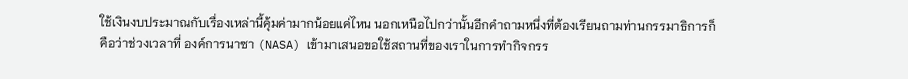ใช้เงินงบประมาณกับเรื่องเหล่านี้คุ้มค่ามากน้อยแค่ไหน นอกเหนือไปกว่านั้นอีกคําถามหนึ่งที่ต้องเรียนถามท่านกรรมาธิการก็คือว่าช่วงเวลาที่ องค์การนาซา (NASA) เข้ามาเสนอขอใช้สถานที่ของเราในการทํากิจกรร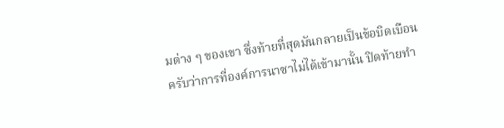มต่าง ๆ ของเขา ซึ่งท้ายที่สุดมันกลายเป็นข้อบิดเบือนครับว่าการที่องค์การนาซาไม่ได้เข้ามานั้น ปิดท้ายทํา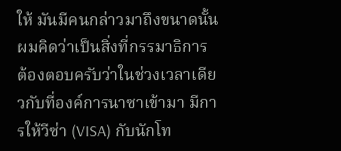ให้ มันมีคนกล่าวมาถึงขนาดนั้นผมคิดว่าเป็นสิ่งที่กรรมาธิการ ต้องตอบครับว่าในช่วงเวลาเดียวกับที่องค์การนาซาเข้ามา มีการให้วีซ่า (VISA) กับนักโท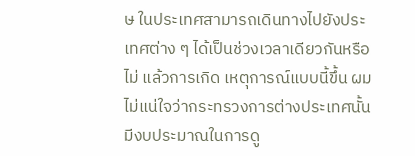ษ ในประเทศสามารถเดินทางไปยังประเทศต่าง ๆ ได้เป็นช่วงเวลาเดียวกันหรือไม่ แล้วการเกิด เหตุการณ์แบบนี้ขึ้น ผมไม่แน่ใจว่ากระทรวงการต่างประเทศนั้นมีงบประมาณในการดู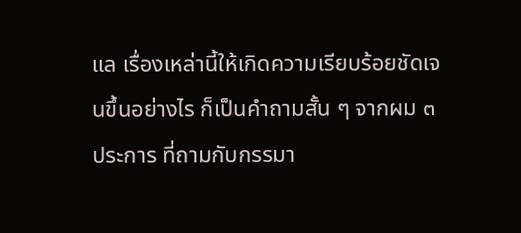แล เรื่องเหล่านี้ให้เกิดความเรียบร้อยชัดเจนขึ้นอย่างไร ก็เป็นคําถามสั้น ๆ จากผม ๓ ประการ ที่ถามกับกรรมา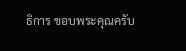ธิการ ขอบพระคุณครับ